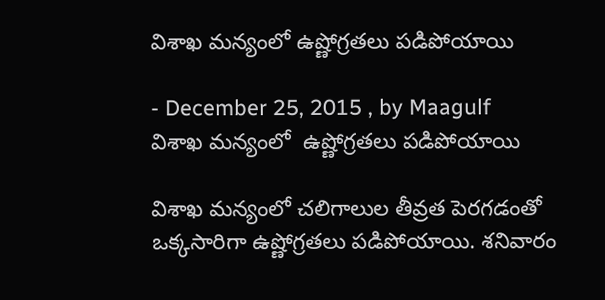విశాఖ మన్యంలో ఉష్ణోగ్రతలు పడిపోయాయి

- December 25, 2015 , by Maagulf
విశాఖ మన్యంలో  ఉష్ణోగ్రతలు పడిపోయాయి

విశాఖ మన్యంలో చలిగాలుల తీవ్రత పెరగడంతో ఒక్కసారిగా ఉష్ణోగ్రతలు పడిపోయాయి. శనివారం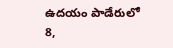ఉదయం పాడేరులో 8,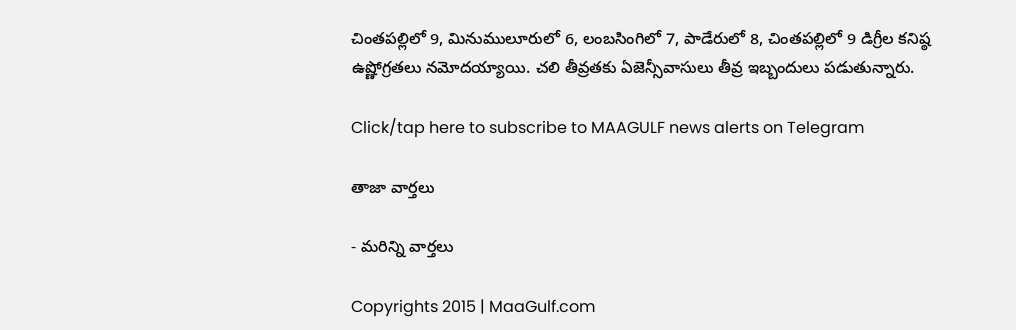చింతపల్లిలో 9, మినుములూరులో 6, లంబసింగిలో 7, పాడేరులో 8, చింతపల్లిలో 9 డిగ్రీల కనిష్ఠ ఉష్ణోగ్రతలు నమోదయ్యాయి. చలి తీవ్రతకు ఏజెన్సీవాసులు తీవ్ర ఇబ్బందులు పడుతున్నారు.

Click/tap here to subscribe to MAAGULF news alerts on Telegram

తాజా వార్తలు

- మరిన్ని వార్తలు

Copyrights 2015 | MaaGulf.com